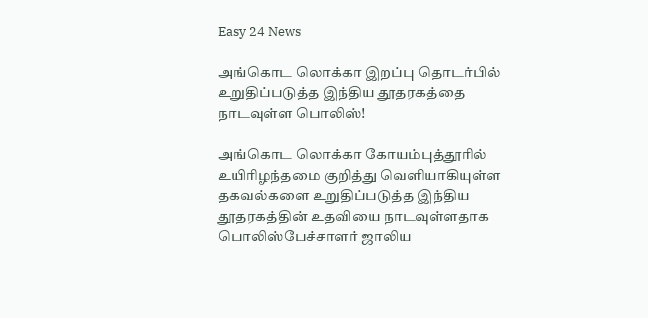Easy 24 News

அங்கொட லொக்கா இறப்பு தொடர்பில் உறுதிப்படுத்த இந்திய தூதரகத்தை நாடவுள்ள பொலிஸ்!

அங்கொட லொக்கா கோயம்புத்தூரில் உயிரிழந்தமை குறித்து வெளியாகியுள்ள தகவல்களை உறுதிப்படுத்த இந்திய தூதரகத்தின் உதவியை நாடவுள்ளதாக பொலிஸ்பேச்சாளர் ஜாலிய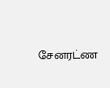சேனரட்ண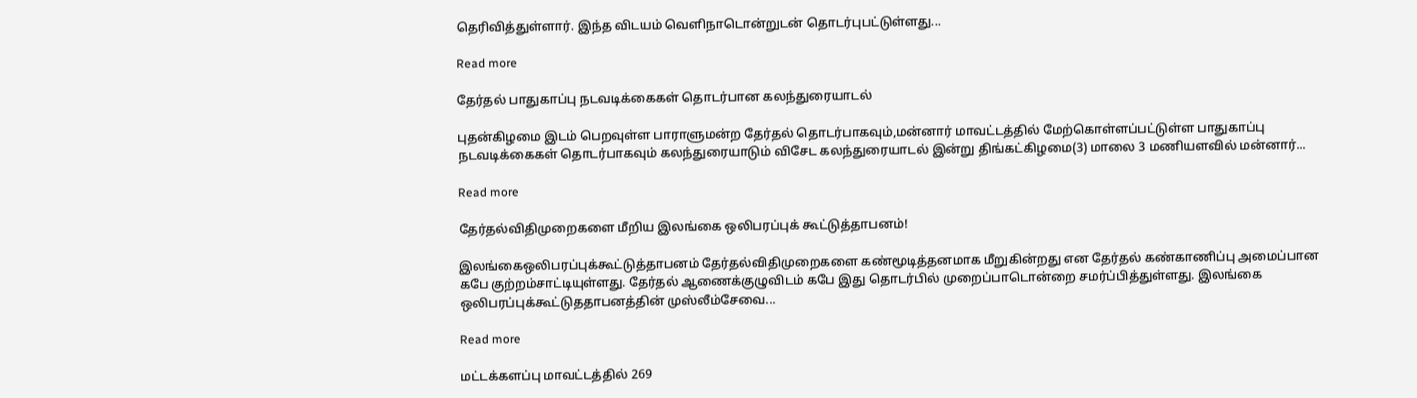தெரிவித்துள்ளார். இந்த விடயம் வெளிநாடொன்றுடன் தொடர்புபட்டுள்ளது...

Read more

தேர்தல் பாதுகாப்பு நடவடிக்கைகள் தொடர்பான கலந்துரையாடல்

புதன்கிழமை இடம் பெறவுள்ள பாராளுமன்ற தேர்தல் தொடர்பாகவும்,மன்னார் மாவட்டத்தில் மேற்கொள்ளப்பட்டுள்ள பாதுகாப்பு நடவடிக்கைகள் தொடர்பாகவும் கலந்துரையாடும் விசேட கலந்துரையாடல் இன்று திங்கட்கிழமை(3) மாலை 3 மணியளவில் மன்னார்...

Read more

தேர்தல்விதிமுறைகளை மீறிய இலங்கை ஒலிபரப்புக் கூட்டுத்தாபனம்!

இலங்கைஒலிபரப்புக்கூட்டுத்தாபனம் தேர்தல்விதிமுறைகளை கண்மூடித்தனமாக மீறுகின்றது என தேர்தல் கண்காணிப்பு அமைப்பான கபே குற்றம்சாட்டியுள்ளது. தேர்தல் ஆணைக்குழுவிடம் கபே இது தொடர்பில் முறைப்பாடொன்றை சமர்ப்பித்துள்ளது. இலங்கை ஒலிபரப்புக்கூட்டுததாபனத்தின் முஸ்லீம்சேவை...

Read more

மட்டக்களப்பு மாவட்டத்தில் 269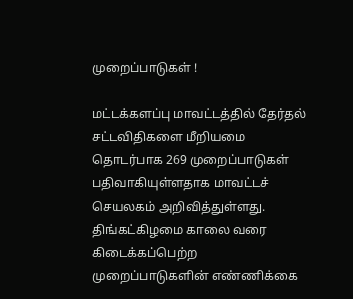முறைப்பாடுகள் !

மட்டக்களப்பு மாவட்டத்தில் தேர்தல் சட்டவிதிகளை மீறியமை தொடர்பாக 269 முறைப்பாடுகள் பதிவாகியுள்ளதாக மாவட்டச் செயலகம் அறிவித்துள்ளது. திங்கட்கிழமை காலை வரை கிடைக்கப்பெற்ற முறைப்பாடுகளின் எண்ணிக்கை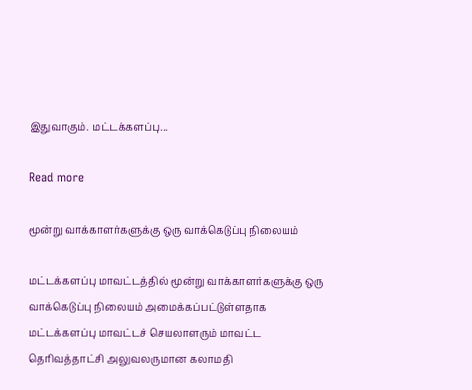இதுவாகும். மட்டக்களப்பு...

Read more

மூன்று வாக்காளர்களுக்கு ஒரு வாக்கெடுப்பு நிலையம்

மட்டக்களப்பு மாவட்டத்தில் மூன்று வாக்காளர்களுக்கு ஒரு வாக்கெடுப்பு நிலையம் அமைக்கப்பட்டுள்ளதாக மட்டக்களப்பு மாவட்டச் செயலாளரும் மாவட்ட தெரிவத்தாட்சி அலுவலருமான கலாமதி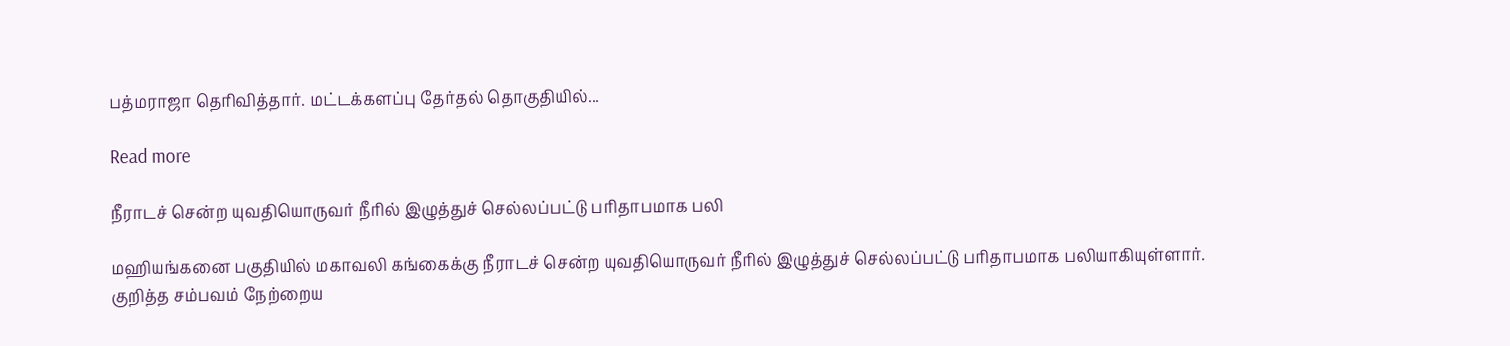பத்மராஜா தெரிவித்தார். மட்டக்களப்பு தேர்தல் தொகுதியில்...

Read more

நீராடச் சென்ற யுவதியொருவர் நீரில் இழுத்துச் செல்லப்பட்டு பரிதாபமாக பலி

மஹியங்கனை பகுதியில் மகாவலி கங்கைக்கு நீராடச் சென்ற யுவதியொருவர் நீரில் இழுத்துச் செல்லப்பட்டு பரிதாபமாக பலியாகியுள்ளார். குறித்த சம்பவம் நேற்றைய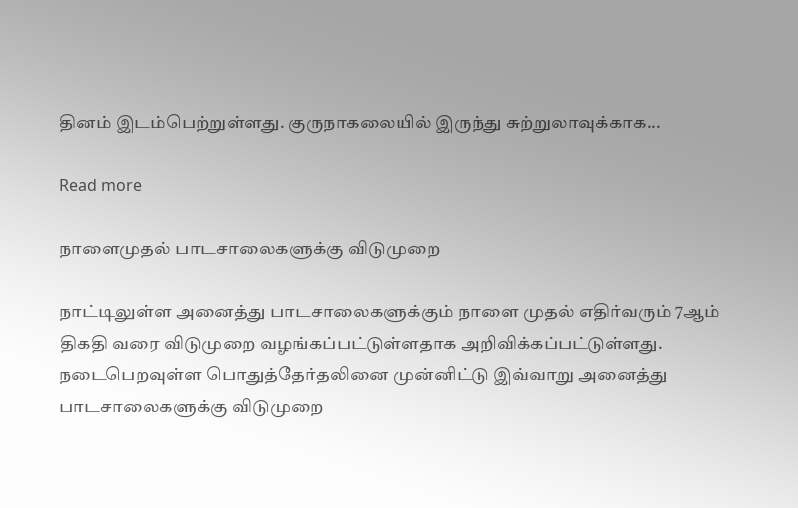தினம் இடம்பெற்றுள்ளது. குருநாகலையில் இருந்து சுற்றுலாவுக்காக...

Read more

நாளைமுதல் பாடசாலைகளுக்கு விடுமுறை

நாட்டிலுள்ள அனைத்து பாடசாலைகளுக்கும் நாளை முதல் எதிர்வரும் 7ஆம் திகதி வரை விடுமுறை வழங்கப்பட்டுள்ளதாக அறிவிக்கப்பட்டுள்ளது. நடைபெறவுள்ள பொதுத்தேர்தலினை முன்னிட்டு இவ்வாறு அனைத்து பாடசாலைகளுக்கு விடுமுறை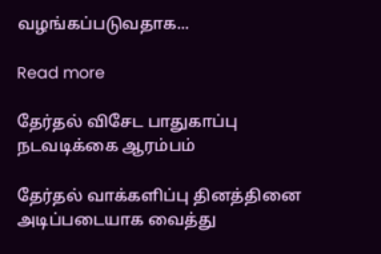வழங்கப்படுவதாக...

Read more

தேர்தல் விசேட பாதுகாப்பு நடவடிக்கை ஆரம்பம்

தேர்தல் வாக்களிப்பு தினத்தினை அடிப்படையாக வைத்து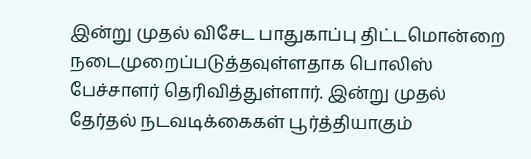இன்று முதல் விசேட பாதுகாப்பு திட்டமொன்றை நடைமுறைப்படுத்தவுள்ளதாக பொலிஸ் பேச்சாளர் தெரிவித்துள்ளார். இன்று முதல் தேர்தல் நடவடிக்கைகள் பூர்த்தியாகும்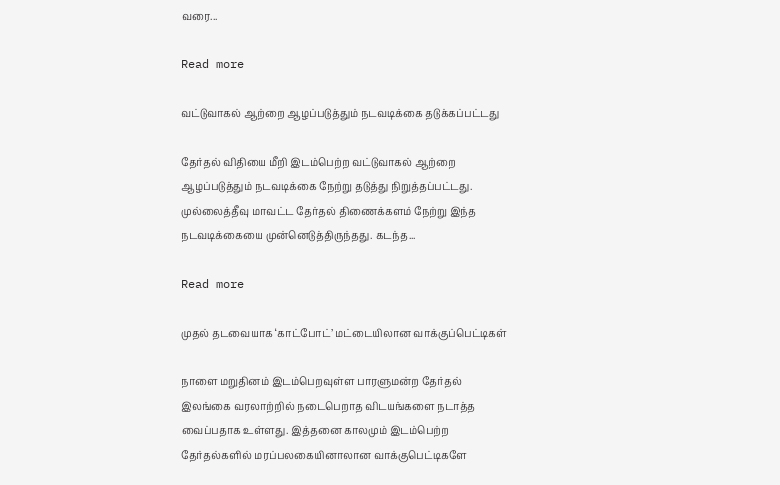வரை...

Read more

வட்டுவாகல் ஆற்றை ஆழப்படுத்தும் நடவடிக்கை தடுக்கப்பட்டது

தேர்தல் விதியை மீறி இடம்பெற்ற வட்டுவாகல் ஆற்றை ஆழப்படுத்தும் நடவடிக்கை நேற்று தடுத்து நிறுத்தப்பட்டது. முல்லைத்தீவு மாவட்ட தேர்தல் திணைக்களம் நேற்று இந்த நடவடிக்கையை முன்னெடுத்திருந்தது. கடந்த...

Read more

முதல் தடவையாக ‘காட்போட்’ மட்டையிலான வாக்குப்பெட்டிகள்

நாளை மறுதினம் இடம்பெறவுள்ள பாரளுமன்ற தேர்தல் இலங்கை வரலாற்றில் நடைபெறாத விடயங்களை நடாத்த வைப்பதாக உள்ளது. இத்தனை காலமும் இடம்பெற்ற தேர்தல்களில் மரப்பலகையினாலான வாக்குபெட்டிகளே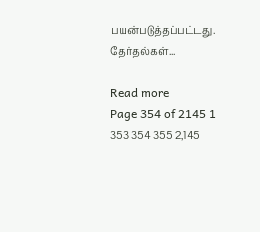பயன்படுத்தப்பட்டது. தேர்தல்கள்...

Read more
Page 354 of 2145 1 353 354 355 2,145